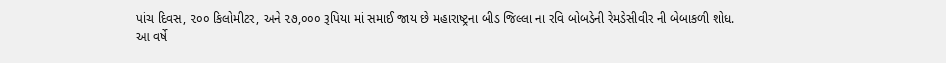પાંચ દિવસ, ૨૦૦ કિલોમીટર, અને ૨૭,૦૦૦ રૂપિયા માં સમાઈ જાય છે મહારાષ્ટ્રના બીડ જિલ્લા ના રવિ બોબડેની રેમડેસીવીર ની બેબાકળી શોધ.
આ વર્ષે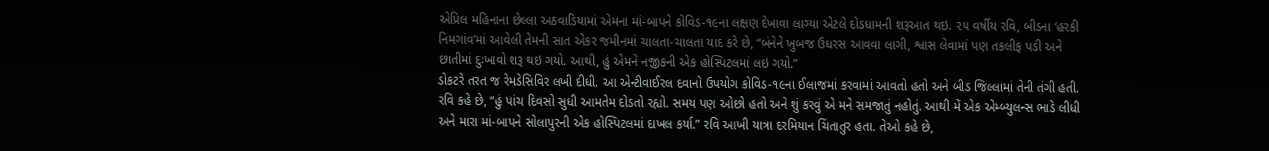એપ્રિલ મહિનાના છેલ્લા અઠવાડિયામાં એમના માં-બાપને કોવિડ-૧૯ના લક્ષણ દેખાવા લાગ્યા એટલે દોડધામની શરૂઆત થઇ. ૨૫ વર્ષીય રવિ, બીડના ‘હરકી નિમગાંવ’માં આવેલી તેમની સાત એકર જમીનમાં ચાલતા-ચાલતા યાદ કરે છે, “બંનેને ખુબજ ઉધરસ આવવા લાગી, શ્વાસ લેવામાં પણ તકલીફ પડી અને છાતીમાં દુઃખાવો શરૂ થઇ ગયો. આથી, હું એમને નજીકની એક હોસ્પિટલમાં લઇ ગયો.”
ડોકટરે તરત જ રેમડેસિવિર લખી દીધી. આ એન્ટીવાઈરલ દવાનો ઉપયોગ કોવિડ-૧૯ના ઈલાજમાં કરવામાં આવતો હતો અને બીડ જિલ્લામાં તેની તંગી હતી. રવિ કહે છે, “હું પાંચ દિવસો સુધી આમતેમ દોડતો રહ્યો. સમય પણ ઓછો હતો અને શું કરવું એ મને સમજાતું નહોતું. આથી મેં એક એમ્બ્યુલન્સ ભાડે લીધી અને મારા માં-બાપને સોલાપુરની એક હોસ્પિટલમાં દાખલ કર્યા.” રવિ આખી યાત્રા દરમિયાન ચિંતાતુર હતા. તેઓ કહે છે,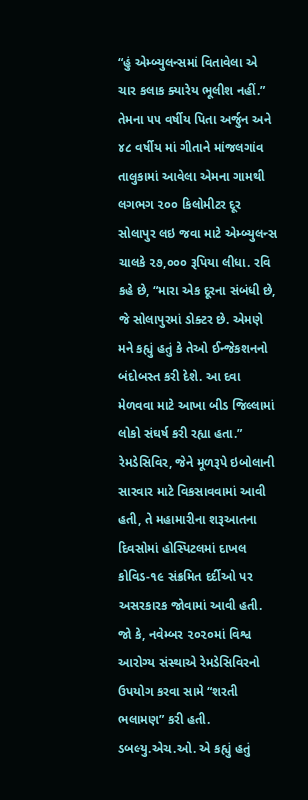“હું એમ્બ્યુલન્સમાં વિતાવેલા એ ચાર કલાક ક્યારેય ભૂલીશ નહીં.”
તેમના ૫૫ વર્ષીય પિતા અર્જુન અને ૪૮ વર્ષીય માં ગીતાને માંજલગાંવ તાલુકામાં આવેલા એમના ગામથી લગભગ ૨૦૦ કિલોમીટર દૂર સોલાપુર લઇ જવા માટે એમ્બ્યુલન્સ ચાલકે ૨૭,૦૦૦ રૂપિયા લીધા. રવિ કહે છે, “મારા એક દૂરના સંબંધી છે, જે સોલાપુરમાં ડોક્ટર છે. એમણે મને કહ્યું હતું કે તેઓ ઈન્જેકશનનો બંદોબસ્ત કરી દેશે. આ દવા મેળવવા માટે આખા બીડ જિલ્લામાં લોકો સંઘર્ષ કરી રહ્યા હતા.”
રેમડેસિવિર, જેને મૂળરૂપે ઇબોલાની સારવાર માટે વિકસાવવામાં આવી હતી, તે મહામારીના શરૂઆતના દિવસોમાં હોસ્પિટલમાં દાખલ કોવિડ-૧૯ સંક્રમિત દર્દીઓ પર અસરકારક જોવામાં આવી હતી. જો કે, નવેમ્બર ૨૦૨૦માં વિશ્વ આરોગ્ય સંસ્થાએ રેમડેસિવિરનો ઉપયોગ કરવા સામે “શરતી ભલામણ” કરી હતી. ડબલ્યુ.એચ.ઓ. એ કહ્યું હતું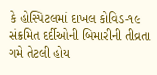કે હોસ્પિટલમાં દાખલ કોવિડ-૧૯ સંક્રમિત દર્દીઓની બિમારીની તીવ્રતા ગમે તેટલી હોય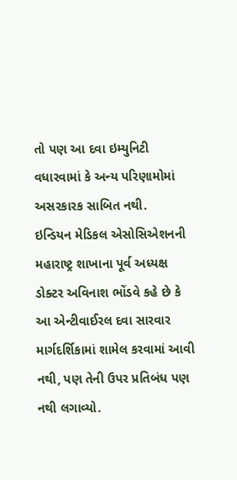તો પણ આ દવા ઇમ્યુનિટી વધારવામાં કે અન્ય પરિણામોમાં અસરકારક સાબિત નથી.
ઇન્ડિયન મેડિકલ એસોસિએશનની મહારાષ્ટ્ર શાખાના પૂર્વ અધ્યક્ષ ડોક્ટર અવિનાશ ભોંડવે કહે છે કે આ એન્ટીવાઈરલ દવા સારવાર માર્ગદર્શિકામાં શામેલ કરવામાં આવી નથી, પણ તેની ઉપર પ્રતિબંધ પણ નથી લગાવ્યો.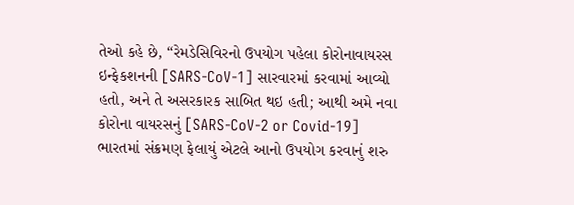તેઓ કહે છે, “રેમડેસિવિરનો ઉપયોગ પહેલા કોરોનાવાયરસ ઇન્ફેકશનની [SARS-CoV-1] સારવારમાં કરવામાં આવ્યો હતો, અને તે અસરકારક સાબિત થઇ હતી; આથી અમે નવા કોરોના વાયરસનું [SARS-CoV-2 or Covid-19] ભારતમાં સંક્રમણ ફેલાયું એટલે આનો ઉપયોગ કરવાનું શરુ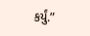કર્યું.”